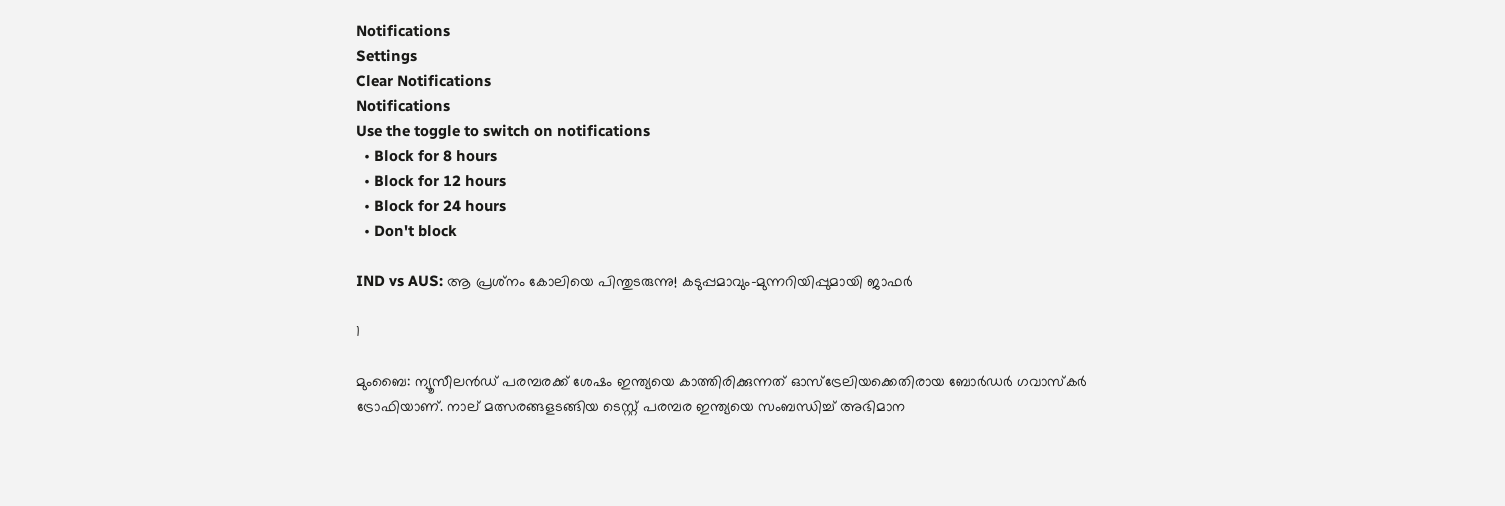Notifications
Settings
Clear Notifications
Notifications
Use the toggle to switch on notifications
  • Block for 8 hours
  • Block for 12 hours
  • Block for 24 hours
  • Don't block

IND vs AUS: ആ പ്രശ്‌നം കോലിയെ പിന്തുടരുന്നു! കടുപ്പമാവും-മുന്നറിയിപ്പുമായി ജാഫര്‍

1

മുംബൈ: ന്യൂസീലന്‍ഡ് പരമ്പരക്ക് ശേഷം ഇന്ത്യയെ കാത്തിരിക്കുന്നത് ഓസ്‌ട്രേലിയക്കെതിരായ ബോര്‍ഡര്‍ ഗവാസ്‌കര്‍ ട്രോഫിയാണ്. നാല് മത്സരങ്ങളടങ്ങിയ ടെസ്റ്റ് പരമ്പര ഇന്ത്യയെ സംബന്ധിച്ച് അഭിമാന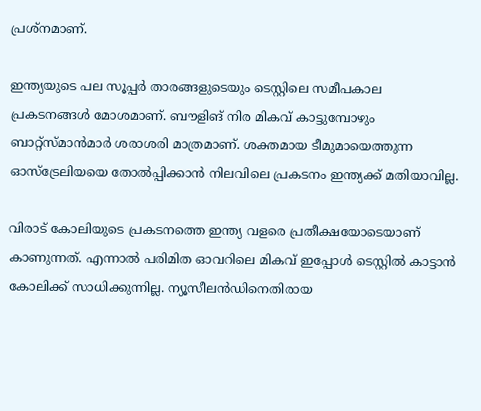പ്രശ്‌നമാണ്.

ഇന്ത്യയുടെ പല സൂപ്പര്‍ താരങ്ങളുടെയും ടെസ്റ്റിലെ സമീപകാല പ്രകടനങ്ങള്‍ മോശമാണ്. ബൗളിങ് നിര മികവ് കാട്ടുമ്പോഴും ബാറ്റ്‌സ്മാന്‍മാര്‍ ശരാശരി മാത്രമാണ്. ശക്തമായ ടീമുമായെത്തുന്ന ഓസ്‌ട്രേലിയയെ തോല്‍പ്പിക്കാന്‍ നിലവിലെ പ്രകടനം ഇന്ത്യക്ക് മതിയാവില്ല.

വിരാട് കോലിയുടെ പ്രകടനത്തെ ഇന്ത്യ വളരെ പ്രതീക്ഷയോടെയാണ് കാണുന്നത്. എന്നാല്‍ പരിമിത ഓവറിലെ മികവ് ഇപ്പോള്‍ ടെസ്റ്റില്‍ കാട്ടാന്‍ കോലിക്ക് സാധിക്കുന്നില്ല. ന്യൂസീലന്‍ഡിനെതിരായ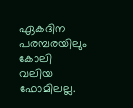ഏകദിന പരമ്പരയിലും കോലി വലിയ ഫോമിലല്ല.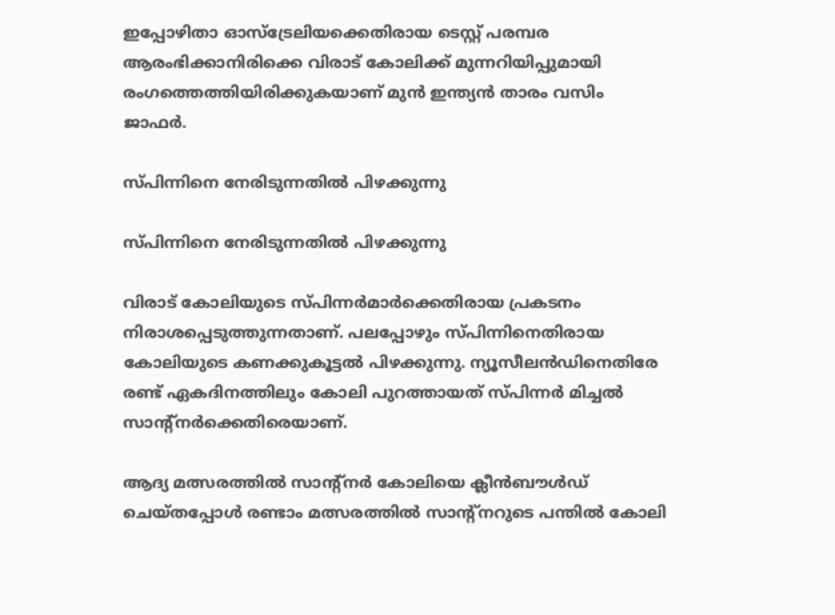ഇപ്പോഴിതാ ഓസ്‌ട്രേലിയക്കെതിരായ ടെസ്റ്റ് പരമ്പര ആരംഭിക്കാനിരിക്കെ വിരാട് കോലിക്ക് മുന്നറിയിപ്പുമായി രംഗത്തെത്തിയിരിക്കുകയാണ് മുന്‍ ഇന്ത്യന്‍ താരം വസിം ജാഫര്‍.

സ്പിന്നിനെ നേരിടുന്നതില്‍ പിഴക്കുന്നു

സ്പിന്നിനെ നേരിടുന്നതില്‍ പിഴക്കുന്നു

വിരാട് കോലിയുടെ സ്പിന്നര്‍മാര്‍ക്കെതിരായ പ്രകടനം നിരാശപ്പെടുത്തുന്നതാണ്. പലപ്പോഴും സ്പിന്നിനെതിരായ കോലിയുടെ കണക്കുകൂട്ടല്‍ പിഴക്കുന്നു. ന്യൂസീലന്‍ഡിനെതിരേ രണ്ട് ഏകദിനത്തിലും കോലി പുറത്തായത് സ്പിന്നര്‍ മിച്ചല്‍ സാന്റ്‌നര്‍ക്കെതിരെയാണ്.

ആദ്യ മത്സരത്തില്‍ സാന്റ്‌നര്‍ കോലിയെ ക്ലീന്‍ബൗള്‍ഡ് ചെയ്തപ്പോള്‍ രണ്ടാം മത്സരത്തില്‍ സാന്റ്‌നറുടെ പന്തില്‍ കോലി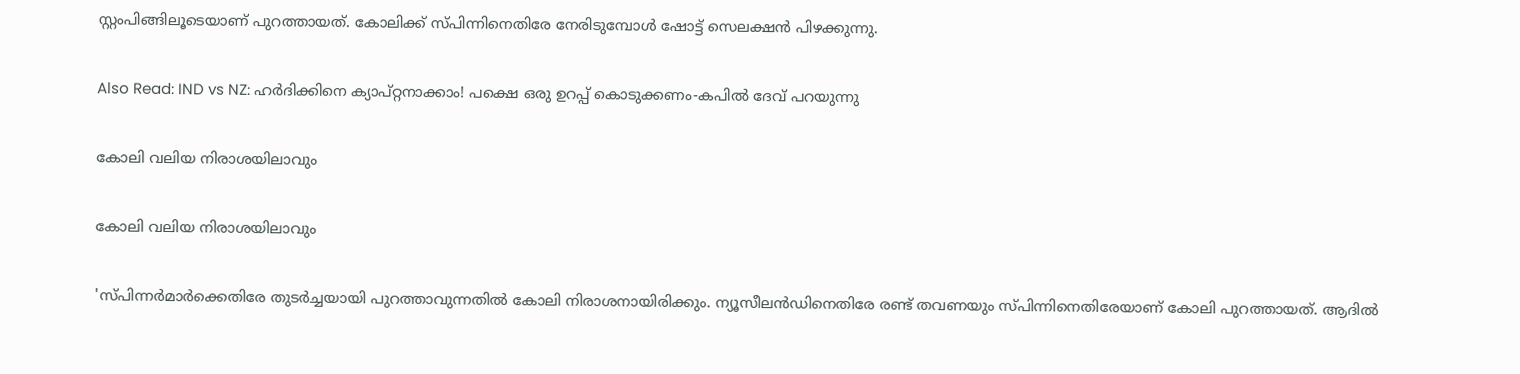സ്റ്റംപിങ്ങിലൂടെയാണ് പുറത്തായത്. കോലിക്ക് സ്പിന്നിനെതിരേ നേരിടുമ്പോള്‍ ഷോട്ട് സെലക്ഷന്‍ പിഴക്കുന്നു.

Also Read: IND vs NZ: ഹര്‍ദിക്കിനെ ക്യാപ്റ്റനാക്കാം! പക്ഷെ ഒരു ഉറപ്പ് കൊടുക്കണം-കപില്‍ ദേവ് പറയുന്നു

കോലി വലിയ നിരാശയിലാവും

കോലി വലിയ നിരാശയിലാവും

'സ്പിന്നര്‍മാര്‍ക്കെതിരേ തുടര്‍ച്ചയായി പുറത്താവുന്നതില്‍ കോലി നിരാശനായിരിക്കും. ന്യൂസീലന്‍ഡിനെതിരേ രണ്ട് തവണയും സ്പിന്നിനെതിരേയാണ് കോലി പുറത്തായത്. ആദില്‍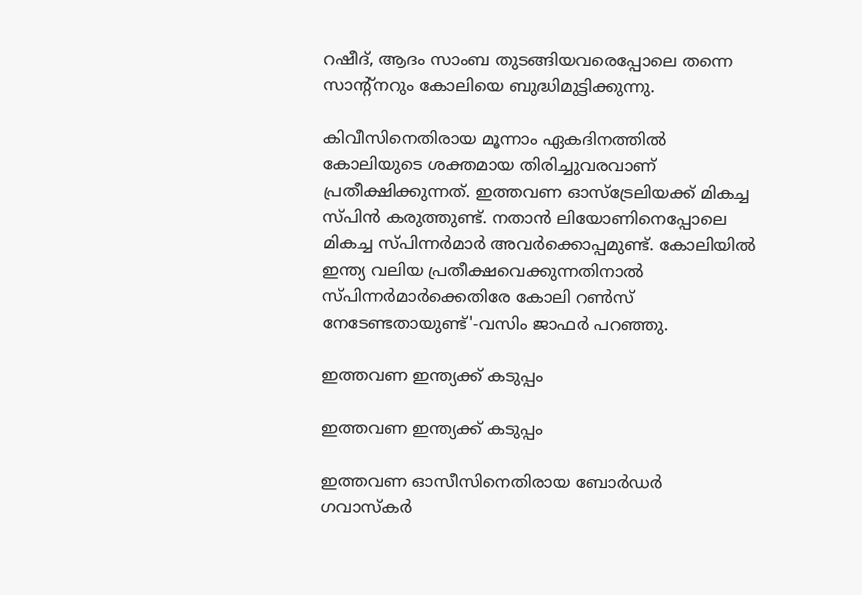റഷീദ്, ആദം സാംബ തുടങ്ങിയവരെപ്പോലെ തന്നെ സാന്റ്‌നറും കോലിയെ ബുദ്ധിമുട്ടിക്കുന്നു.

കിവീസിനെതിരായ മൂന്നാം ഏകദിനത്തില്‍ കോലിയുടെ ശക്തമായ തിരിച്ചുവരവാണ് പ്രതീക്ഷിക്കുന്നത്. ഇത്തവണ ഓസ്‌ട്രേലിയക്ക് മികച്ച സ്പിന്‍ കരുത്തുണ്ട്. നതാന്‍ ലിയോണിനെപ്പോലെ മികച്ച സ്പിന്നര്‍മാര്‍ അവര്‍ക്കൊപ്പമുണ്ട്. കോലിയില്‍ ഇന്ത്യ വലിയ പ്രതീക്ഷവെക്കുന്നതിനാല്‍ സ്പിന്നര്‍മാര്‍ക്കെതിരേ കോലി റണ്‍സ് നേടേണ്ടതായുണ്ട്'-വസിം ജാഫര്‍ പറഞ്ഞു.

ഇത്തവണ ഇന്ത്യക്ക് കടുപ്പം

ഇത്തവണ ഇന്ത്യക്ക് കടുപ്പം

ഇത്തവണ ഓസീസിനെതിരായ ബോര്‍ഡര്‍ ഗവാസ്‌കര്‍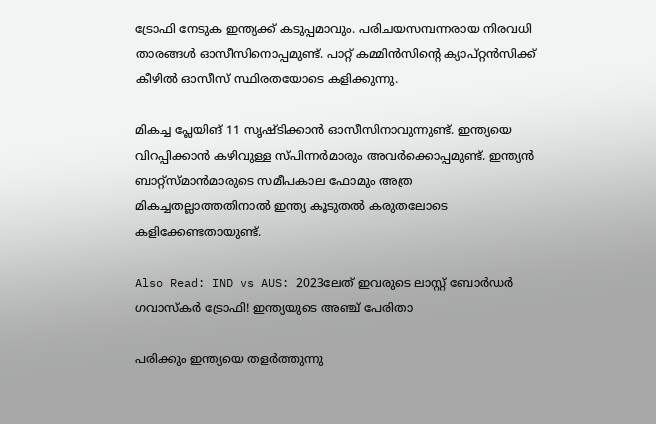ട്രോഫി നേടുക ഇന്ത്യക്ക് കടുപ്പമാവും. പരിചയസമ്പന്നരായ നിരവധി താരങ്ങള്‍ ഓസീസിനൊപ്പമുണ്ട്. പാറ്റ് കമ്മിന്‍സിന്റെ ക്യാപ്റ്റന്‍സിക്ക് കീഴില്‍ ഓസീസ് സ്ഥിരതയോടെ കളിക്കുന്നു.

മികച്ച പ്ലേയിങ് 11 സൃഷ്ടിക്കാന്‍ ഓസീസിനാവുന്നുണ്ട്. ഇന്ത്യയെ വിറപ്പിക്കാന്‍ കഴിവുള്ള സ്പിന്നര്‍മാരും അവര്‍ക്കൊപ്പമുണ്ട്. ഇന്ത്യന്‍ ബാറ്റ്‌സ്മാന്‍മാരുടെ സമീപകാല ഫോമും അത്ര മികച്ചതല്ലാത്തതിനാല്‍ ഇന്ത്യ കൂടുതല്‍ കരുതലോടെ കളിക്കേണ്ടതായുണ്ട്.

Also Read: IND vs AUS: 2023ലേത് ഇവരുടെ ലാസ്റ്റ് ബോര്‍ഡര്‍ ഗവാസ്‌കര്‍ ട്രോഫി! ഇന്ത്യയുടെ അഞ്ച് പേരിതാ

പരിക്കും ഇന്ത്യയെ തളര്‍ത്തുന്നു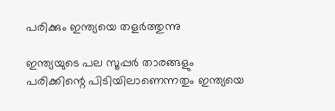പരിക്കും ഇന്ത്യയെ തളര്‍ത്തുന്നു

ഇന്ത്യയുടെ പല സൂപ്പര്‍ താരങ്ങളും പരിക്കിന്റെ പിടിയിലാണെന്നതും ഇന്ത്യയെ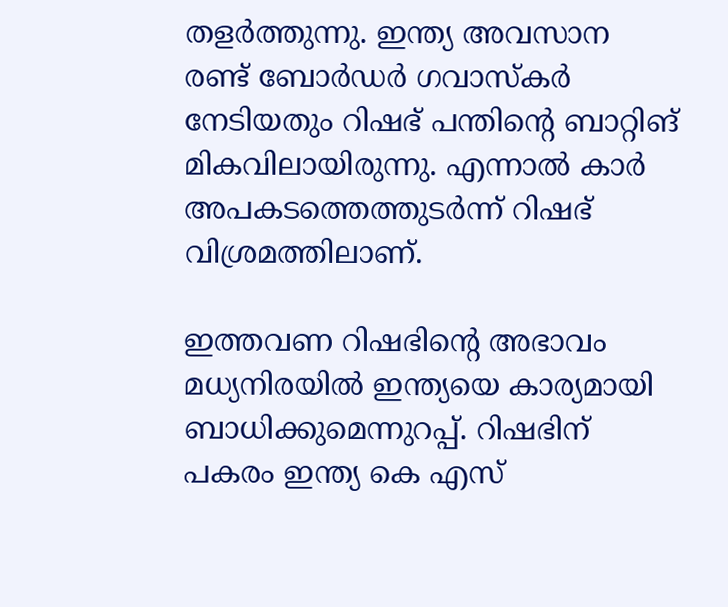തളര്‍ത്തുന്നു. ഇന്ത്യ അവസാന രണ്ട് ബോര്‍ഡര്‍ ഗവാസ്‌കര്‍ നേടിയതും റിഷഭ് പന്തിന്റെ ബാറ്റിങ് മികവിലായിരുന്നു. എന്നാല്‍ കാര്‍ അപകടത്തെത്തുടര്‍ന്ന് റിഷഭ് വിശ്രമത്തിലാണ്.

ഇത്തവണ റിഷഭിന്റെ അഭാവം മധ്യനിരയില്‍ ഇന്ത്യയെ കാര്യമായി ബാധിക്കുമെന്നുറപ്പ്. റിഷഭിന് പകരം ഇന്ത്യ കെ എസ്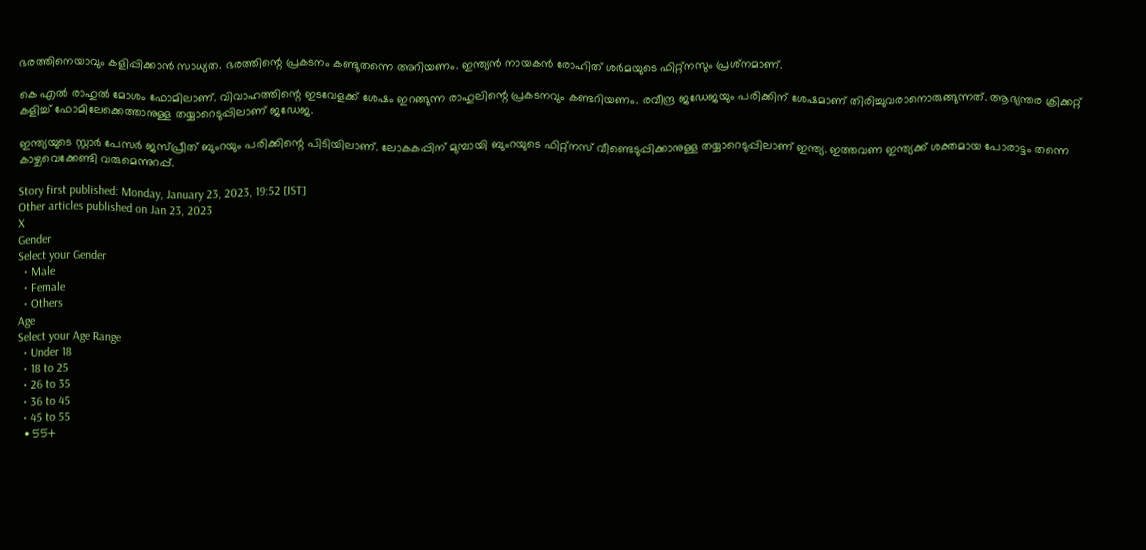ഭരത്തിനെയാവും കളിപ്പിക്കാന്‍ സാധ്യത. ഭരത്തിന്റെ പ്രകടനം കണ്ടുതന്നെ അറിയണം. ഇന്ത്യന്‍ നായകന്‍ രോഹിത് ശര്‍മയുടെ ഫിറ്റ്‌നസും പ്രശ്‌നമാണ്.

കെ എല്‍ രാഹുല്‍ മോശം ഫോമിലാണ്. വിവാഹത്തിന്റെ ഇടവേളക്ക് ശേഷം ഇറങ്ങുന്ന രാഹുലിന്റെ പ്രകടനവും കണ്ടറിയണം. രവീന്ദ്ര ജഡേജയും പരിക്കിന് ശേഷമാണ് തിരിച്ചുവരാനൊരുങ്ങുന്നത്. ആഭ്യന്തര ക്രിക്കറ്റ് കളിച്ച് ഫോമിലേക്കെത്താനുള്ള തയ്യാറെടുപ്പിലാണ് ജഡേജ.

ഇന്ത്യയുടെ സ്റ്റാര്‍ പേസര്‍ ജസ്പ്രീത് ബുംറയും പരിക്കിന്റെ പിടിയിലാണ്. ലോകകപ്പിന് മുമ്പായി ബുംറയുടെ ഫിറ്റ്‌നസ് വീണ്ടെടുപ്പിക്കാനുള്ള തയ്യാറെടുപ്പിലാണ് ഇന്ത്യ. ഇത്തവണ ഇന്ത്യക്ക് ശക്തമായ പോരാട്ടം തന്നെ കാഴ്ചവെക്കേണ്ടി വരുമെന്നുറപ്പ്.

Story first published: Monday, January 23, 2023, 19:52 [IST]
Other articles published on Jan 23, 2023
X
Gender
Select your Gender
  • Male
  • Female
  • Others
Age
Select your Age Range
  • Under 18
  • 18 to 25
  • 26 to 35
  • 36 to 45
  • 45 to 55
  • 55+